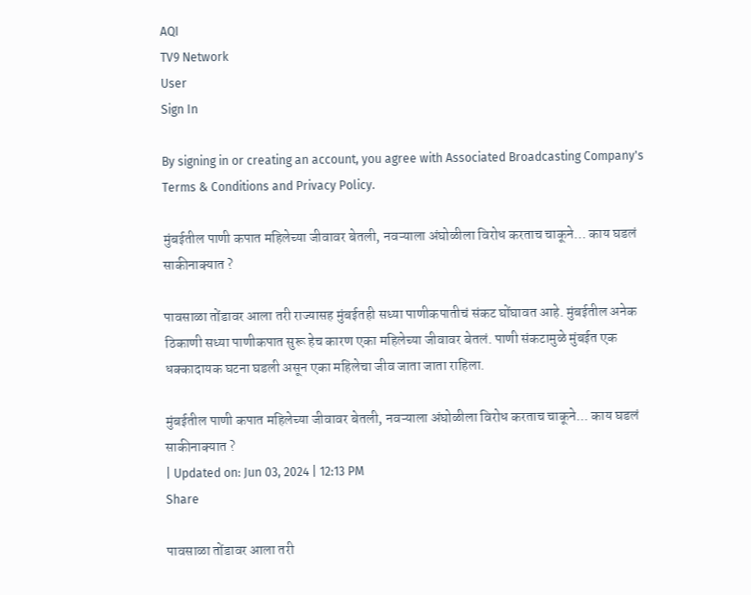AQI
TV9 Network
User
Sign In

By signing in or creating an account, you agree with Associated Broadcasting Company's Terms & Conditions and Privacy Policy.

मुंबईतील पाणी कपात महिलेच्या जीवावर बेतली, नवऱ्याला अंघोळीला विरोध करताच चाकूने… काय घडलं साकीनाक्यात ?

पावसाळा तोंडावर आला तरी राज्यासह मुंबईतही सध्या पाणीकपातीचं संकट घोंघावत आहे. मुंबईतील अनेक ठिकाणी सध्या पाणीकपात सुरू हेच कारण एका महिलेच्या जीवावर बेतलं. पाणी संकटामुळे मुंबईत एक धक्कादायक घटना घडली असून एका महिलेचा जीव जाता जाता राहिला.

मुंबईतील पाणी कपात महिलेच्या जीवावर बेतली, नवऱ्याला अंघोळीला विरोध करताच चाकूने... काय घडलं साकीनाक्यात ?
| Updated on: Jun 03, 2024 | 12:13 PM
Share

पावसाळा तोंडावर आला तरी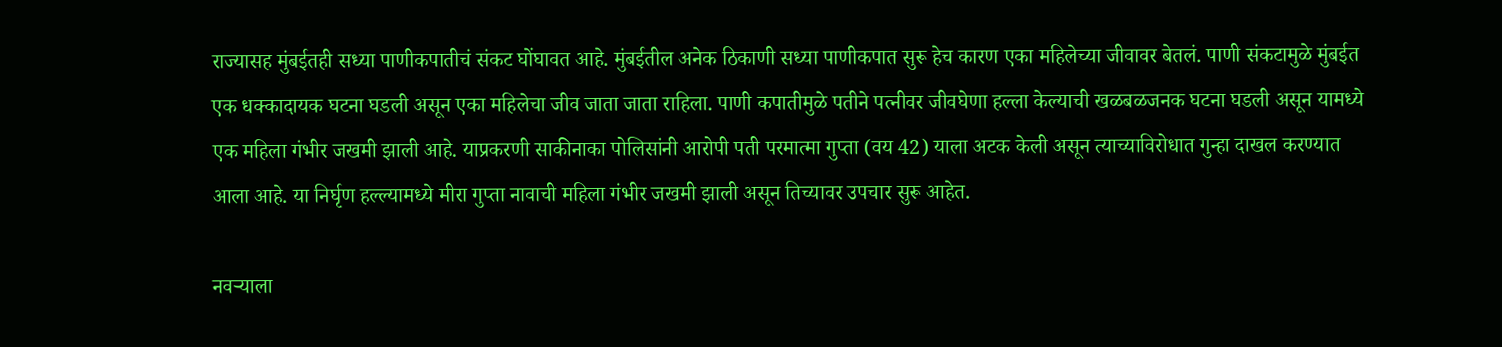राज्यासह मुंबईतही सध्या पाणीकपातीचं संकट घोंघावत आहे. मुंबईतील अनेक ठिकाणी सध्या पाणीकपात सुरू हेच कारण एका महिलेच्या जीवावर बेतलं. पाणी संकटामुळे मुंबईत एक धक्कादायक घटना घडली असून एका महिलेचा जीव जाता जाता राहिला. पाणी कपातीमुळे पतीने पत्नीवर जीवघेणा हल्ला केल्याची खळबळजनक घटना घडली असून यामध्ये एक महिला गंभीर जखमी झाली आहे. याप्रकरणी साकीनाका पोलिसांनी आरोपी पती परमात्मा गुप्ता (वय 42) याला अटक केली असून त्याच्याविरोधात गुन्हा दाखल करण्यात आला आहे. या निर्घृण हल्ल्यामध्ये मीरा गुप्ता नावाची महिला गंभीर जखमी झाली असून तिच्यावर उपचार सुरू आहेत.

नवऱ्याला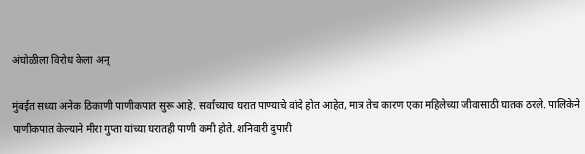अंघोळीला विरोध केला अन्

मुंबईत सध्या अनेक ठिकाणी पाणीकपात सुरू आहे. सर्वांच्याच घरात पाण्याचे वांदे होत आहेत, मात्र तेच कारण एका महिलेच्या जीवासाठी घातक ठरले. पालिकेने पाणीकपात केल्याने मीरा गुप्ता यांच्या घरातही पाणी कमी होते. शनिवारी दुपारी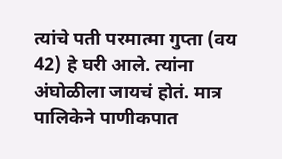त्यांचे पती परमात्मा गुप्ता (वय 42) हे घरी आले. त्यांना अंघोळीला जायचं होतं. मात्र पालिकेने पाणीकपात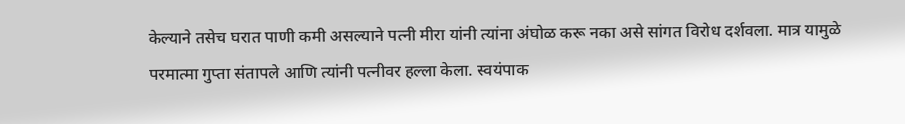केल्याने तसेच घरात पाणी कमी असल्याने पत्नी मीरा यांनी त्यांना अंघोळ करू नका असे सांगत विरोध दर्शवला. मात्र यामुळे परमात्मा गुप्ता संतापले आणि त्यांनी पत्नीवर हल्ला केला. स्वयंपाक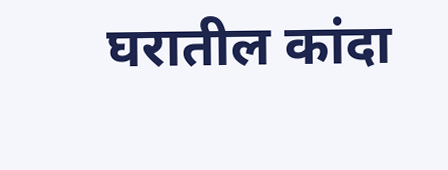घरातील कांदा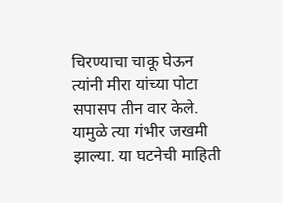चिरण्याचा चाकू घेऊन त्यांनी मीरा यांच्या पोटा सपासप तीन वार केले. यामुळे त्या गंभीर जखमी झाल्या. या घटनेची माहिती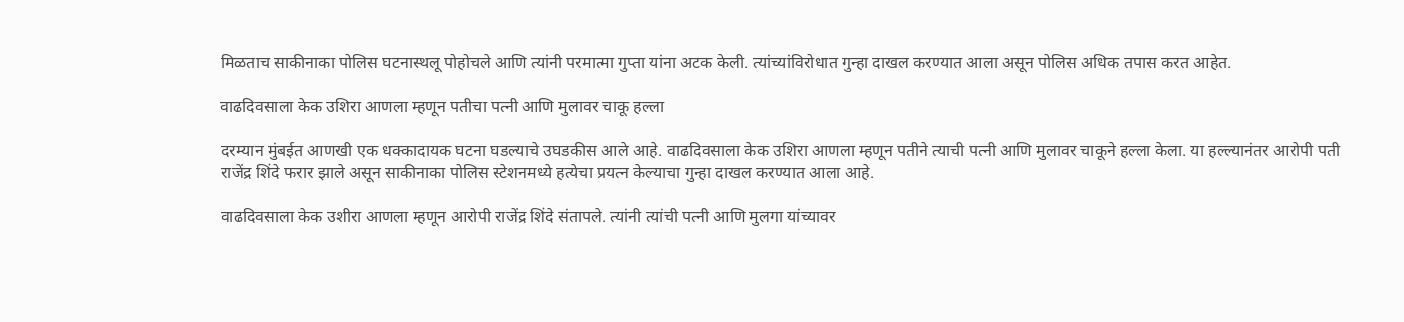मिळताच साकीनाका पोलिस घटनास्थलू पोहोचले आणि त्यांनी परमात्मा गुप्ता यांना अटक केली. त्यांच्यांविरोधात गुन्हा दाखल करण्यात आला असून पोलिस अधिक तपास करत आहेत.

वाढदिवसाला केक उशिरा आणला म्हणून पतीचा पत्नी आणि मुलावर चाकू हल्ला

दरम्यान मुंबईत आणखी एक धक्कादायक घटना घडल्याचे उघडकीस आले आहे. वाढदिवसाला केक उशिरा आणला म्हणून पतीने त्याची पत्नी आणि मुलावर चाकूने हल्ला केला. या हल्ल्यानंतर आरोपी पती राजेंद्र शिंदे फरार झाले असून साकीनाका पोलिस स्टेशनमध्ये हत्येचा प्रयत्न केल्याचा गुन्हा दाखल करण्यात आला आहे.

वाढदिवसाला केक उशीरा आणला म्हणून आरोपी राजेंद्र शिंदे संतापले. त्यांनी त्यांची पत्नी आणि मुलगा यांच्यावर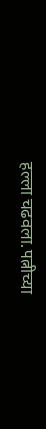हल्ला चढवला. पत्नीच्या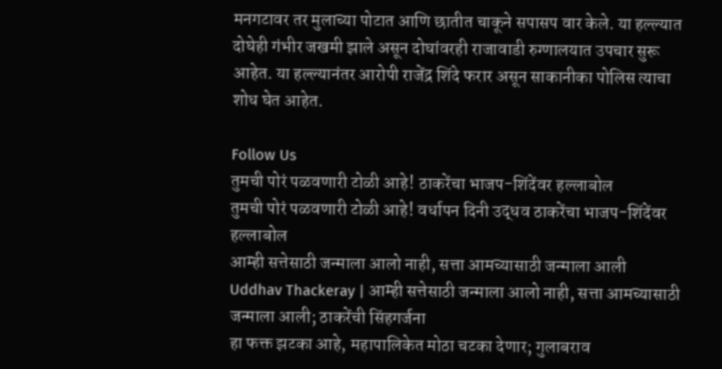मनगटावर तर मुलाच्या पोटात आणि छातीत चाकूने सपासप वार केले. या हल्ल्यात दोघेही गंभीर जखमी झाले असून दोघांवरही राजावाडी रुग्णालयात उपचार सुरू आहेत. या हल्ल्यानंतर आरोपी राजेंद्र शिंदे फरार असून साकानीका पोलिस त्याचा शोध घेत आहेत.

Follow Us
तुमची पोरं पळवणारी टोळी आहे! ठाकरेंचा भाजप-शिंदेंवर हल्लाबोल
तुमची पोरं पळवणारी टोळी आहे! वर्धापन दिनी उद्धव ठाकरेंचा भाजप-शिंदेंवर हल्लाबोल
आम्ही सत्तेसाठी जन्माला आलो नाही, सत्ता आमच्यासाठी जन्माला आली
Uddhav Thackeray | आम्ही सत्तेसाठी जन्माला आलो नाही, सत्ता आमच्यासाठी जन्माला आली; ठाकरेंची सिंहगर्जना
हा फक्त झटका आहे, महापालिकेत मोठा चटका देणार; गुलाबराव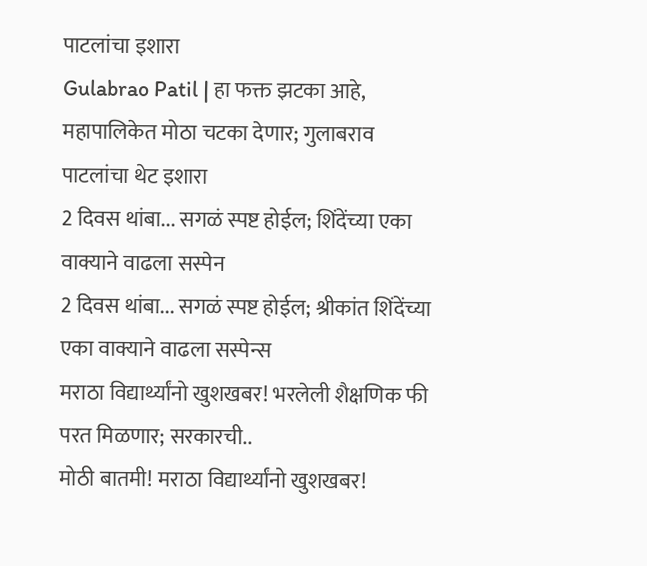पाटलांचा इशारा
Gulabrao Patil | हा फक्त झटका आहे, महापालिकेत मोठा चटका देणार; गुलाबराव पाटलांचा थेट इशारा
2 दिवस थांबा... सगळं स्पष्ट होईल; शिंदेंच्या एका वाक्याने वाढला सस्पेन
2 दिवस थांबा... सगळं स्पष्ट होईल; श्रीकांत शिंदेंच्या एका वाक्याने वाढला सस्पेन्स
मराठा विद्यार्थ्यांनो खुशखबर! भरलेली शैक्षणिक फी परत मिळणार; सरकारची..
मोठी बातमी! मराठा विद्यार्थ्यांनो खुशखबर!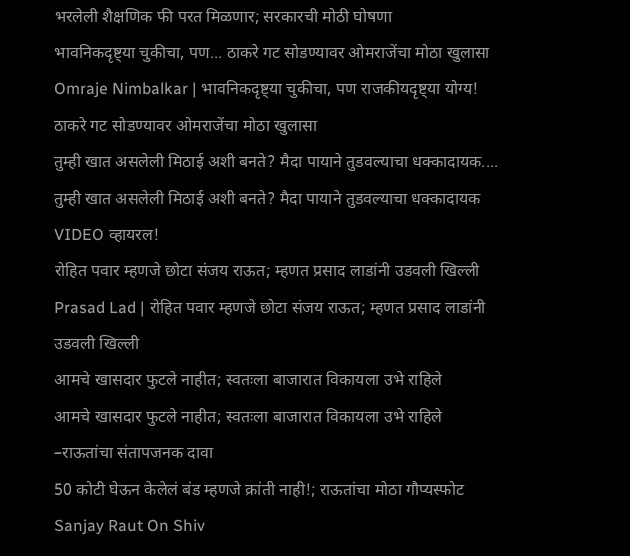भरलेली शैक्षणिक फी परत मिळणार; सरकारची मोठी घोषणा
भावनिकदृष्ट्या चुकीचा, पण... ठाकरे गट सोडण्यावर ओमराजेंचा मोठा खुलासा
Omraje Nimbalkar | भावनिकदृष्ट्या चुकीचा, पण राजकीयदृष्ट्या योग्य! ठाकरे गट सोडण्यावर ओमराजेंचा मोठा खुलासा
तुम्ही खात असलेली मिठाई अशी बनते? मैदा पायाने तुडवल्याचा धक्कादायक....
तुम्ही खात असलेली मिठाई अशी बनते? मैदा पायाने तुडवल्याचा धक्कादायक VIDEO व्हायरल!
रोहित पवार म्हणजे छोटा संजय राऊत; म्हणत प्रसाद लाडांनी उडवली खिल्ली
Prasad Lad | रोहित पवार म्हणजे छोटा संजय राऊत; म्हणत प्रसाद लाडांनी उडवली खिल्ली
आमचे खासदार फुटले नाहीत; स्वतःला बाजारात विकायला उभे राहिले
आमचे खासदार फुटले नाहीत; स्वतःला बाजारात विकायला उभे राहिले –राऊतांचा संतापजनक दावा
50 कोटी घेऊन केलेलं बंड म्हणजे क्रांती नाही!; राऊतांचा मोठा गौप्यस्फोट
Sanjay Raut On Shiv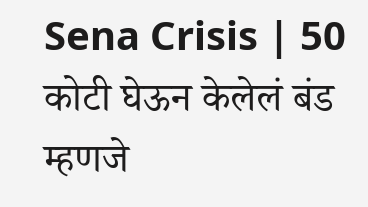Sena Crisis | 50 कोटी घेऊन केलेलं बंड म्हणजे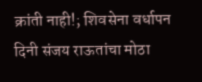क्रांती नाही!; शिवसेना वर्धापन दिनी संजय राऊतांचा मोठा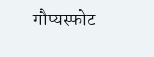गौप्यस्फोट